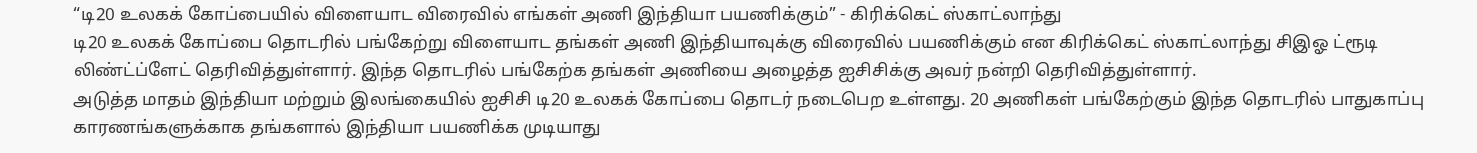“டி20 உலகக் கோப்பையில் விளையாட விரைவில் எங்கள் அணி இந்தியா பயணிக்கும்” - கிரிக்கெட் ஸ்காட்லாந்து
டி20 உலகக் கோப்பை தொடரில் பங்கேற்று விளையாட தங்கள் அணி இந்தியாவுக்கு விரைவில் பயணிக்கும் என கிரிக்கெட் ஸ்காட்லாந்து சிஇஓ ட்ரூடி லிண்ட்ப்ளேட் தெரிவித்துள்ளார். இந்த தொடரில் பங்கேற்க தங்கள் அணியை அழைத்த ஐசிசிக்கு அவர் நன்றி தெரிவித்துள்ளார்.
அடுத்த மாதம் இந்தியா மற்றும் இலங்கையில் ஐசிசி டி20 உலகக் கோப்பை தொடர் நடைபெற உள்ளது. 20 அணிகள் பங்கேற்கும் இந்த தொடரில் பாதுகாப்பு காரணங்களுக்காக தங்களால் இந்தியா பயணிக்க முடியாது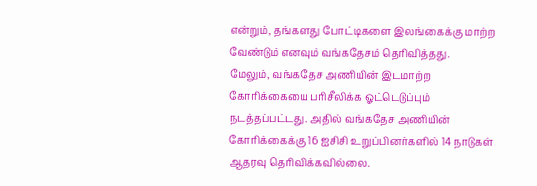என்றும், தங்களது போட்டிகளை இலங்கைக்கு மாற்ற வேண்டும் எனவும் வங்கதேசம் தெரிவித்தது.
மேலும், வங்கதேச அணியின் இடமாற்ற கோரிக்கையை பரிசீலிக்க ஓட்டெடுப்பும் நடத்தப்பட்டது. அதில் வங்கதேச அணியின் கோரிக்கைக்கு 16 ஐசிசி உறுப்பினர்களில் 14 நாடுகள் ஆதரவு தெரிவிக்கவில்லை.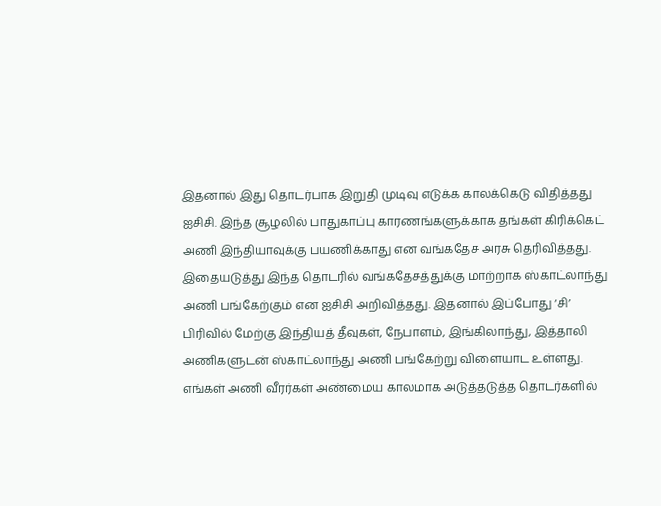இதனால் இது தொடர்பாக இறுதி முடிவு எடுக்க காலக்கெடு விதித்தது ஐசிசி. இந்த சூழலில் பாதுகாப்பு காரணங்களுக்காக தங்கள் கிரிக்கெட் அணி இந்தியாவுக்கு பயணிக்காது என வங்கதேச அரசு தெரிவித்தது. இதையடுத்து இந்த தொடரில் வங்கதேசத்துக்கு மாற்றாக ஸ்காட்லாந்து அணி பங்கேற்கும் என ஐசிசி அறிவித்தது. இதனால் இப்போது ‘சி’ பிரிவில் மேற்கு இந்தியத் தீவுகள், நேபாளம், இங்கிலாந்து, இத்தாலி அணிகளுடன் ஸ்காட்லாந்து அணி பங்கேற்று விளையாட உள்ளது.
எங்கள் அணி வீரர்கள் அண்மைய காலமாக அடுத்தடுத்த தொடர்களில்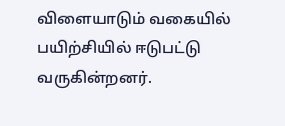விளையாடும் வகையில் பயிற்சியில் ஈடுபட்டு வருகின்றனர்.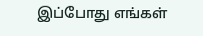இப்போது எங்கள்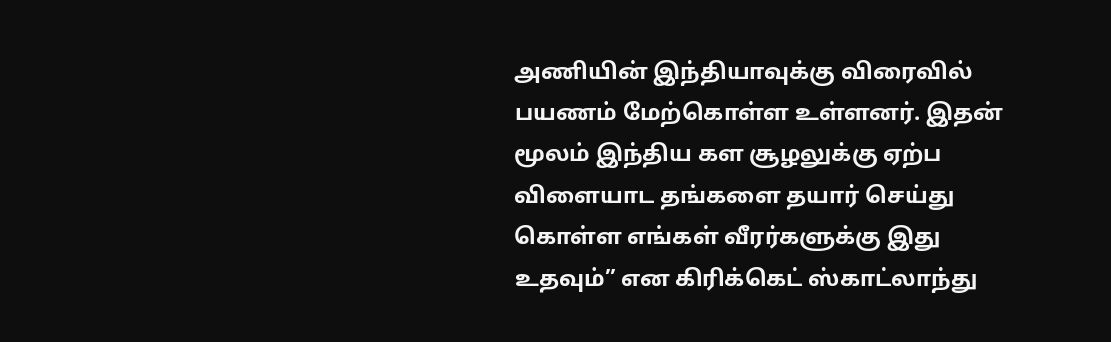அணியின் இந்தியாவுக்கு விரைவில் பயணம் மேற்கொள்ள உள்ளனர். இதன் மூலம் இந்திய கள சூழலுக்கு ஏற்ப விளையாட தங்களை தயார் செய்து கொள்ள எங்கள் வீரர்களுக்கு இது உதவும்” என கிரிக்கெட் ஸ்காட்லாந்து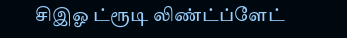சிஇஓ ட்ரூடி லிண்ட்ப்ளேட்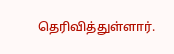தெரிவித்துள்ளார்.